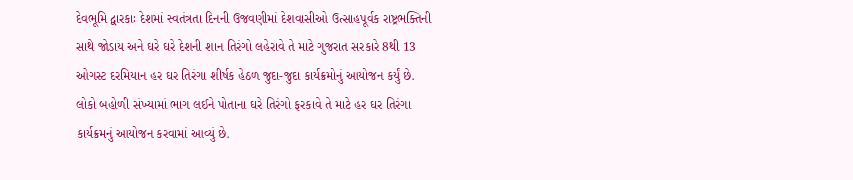દેવભૂમિ દ્વારકાઃ દેશમાં સ્વતંત્રતા દિનની ઉજવણીમાં દેશવાસીઓ ઉત્સાહપૂર્વક રાષ્ટ્રભક્તિની સાથે જોડાય અને ઘરે ઘરે દેશની શાન તિરંગો લહેરાવે તે માટે ગુજરાત સરકારે 8થી 13 ઓગસ્ટ દરમિયાન હર ઘર તિરંગા શીર્ષક હેઠળ જુદા-જુદા કાર્યક્રમોનું આયોજન કર્યું છે. લોકો બહોળી સંખ્યામાં ભાગ લઈને પોતાના ઘરે તિરંગો ફરકાવે તે માટે હર ઘર તિરંગા કાર્યક્રમનું આયોજન કરવામાં આવ્યું છે.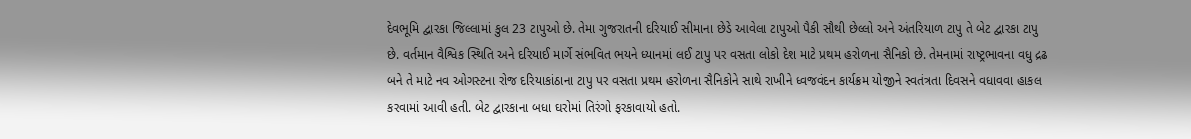દેવભૂમિ દ્વારકા જિલ્લામાં કુલ 23 ટાપુઓ છે. તેમા ગુજરાતની દરિયાઈ સીમાના છેડે આવેલા ટાપુઓ પૈકી સૌથી છેલ્લો અને અંતરિયાળ ટાપુ તે બેટ દ્વારકા ટાપુ છે. વર્તમાન વૈશ્વિક સ્થિતિ અને દરિયાઈ માર્ગે સંભવિત ભયને ધ્યાનમાં લઈ ટાપુ પર વસતા લોકો દેશ માટે પ્રથમ હરોળના સૈનિકો છે. તેમનામાં રાષ્ટ્રભાવના વધુ દ્રઢ બને તે માટે નવ ઓગસ્ટના રોજ દરિયાકાંઠાના ટાપુ પર વસતા પ્રથમ હરોળના સૈનિકોને સાથે રાખીને ધ્વજવંદન કાર્યક્રમ યોજીને સ્વતંત્રતા દિવસને વધાવવા હાકલ કરવામાં આવી હતી. બેટ દ્વારકાના બધા ઘરોમાં તિરંગો ફરકાવાયો હતો.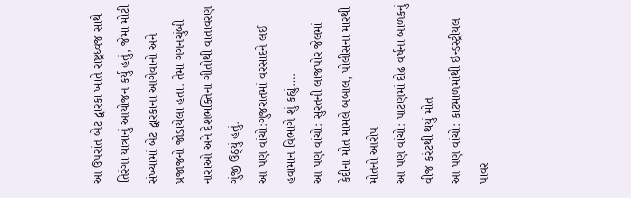આ ઉપરાંત બેટ દ્વારકા ખાતે રાષ્ટ્રધ્વજ સાથે તિરંગા યાત્રાનું આયોજન કર્યુ હતું, જેમા મોટી સંખ્યામાં બેટ દ્વારકાના આગેવાનો અને પ્રજાજનો જોડાયેલા હતા. તેમા ગગનચુંબી નારાઓ અને દેશભક્તિના ગીતોથી વાતાવરણ ગુંજી ઉઠ્યું હતું.
આ પણ વાંચો:ગુજરાતમાં વરસાદને લઈ હવામાન વિભાગે શું કહ્યું….
આ પણ વાંચો: સુરતની લાજપોર જેલમાં કેદીના મોત મામલે બબાલ, પોલીસના મારથી મોતનો આરોપ
આ પણ વાંચો: પાટણમાં દોઢ વર્ષના બાળકનું વીજ કરંટથી થયું મોત
આ પણ વાંચો: કાટમાળમાંથી ઇન્ડસ્ટ્રીયલ પાવર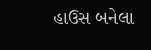હાઉસ બનેલા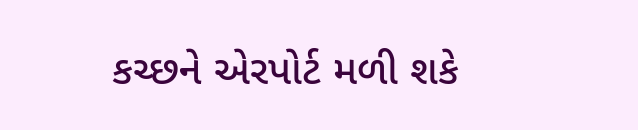કચ્છને એરપોર્ટ મળી શકે